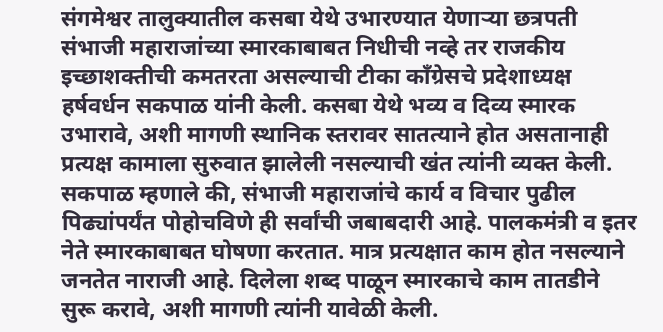संगमेश्वर तालुक्यातील कसबा येथे उभारण्यात येणाऱ्या छत्रपती संभाजी महाराजांच्या स्मारकाबाबत निधीची नव्हे तर राजकीय इच्छाशक्तीची कमतरता असल्याची टीका काँग्रेसचे प्रदेशाध्यक्ष हर्षवर्धन सकपाळ यांनी केली. कसबा येथे भव्य व दिव्य स्मारक उभारावे, अशी मागणी स्थानिक स्तरावर सातत्याने होत असतानाही प्रत्यक्ष कामाला सुरुवात झालेली नसल्याची खंत त्यांनी व्यक्त केली.
सकपाळ म्हणाले की, संभाजी महाराजांचे कार्य व विचार पुढील पिढ्यांपर्यंत पोहोचविणे ही सर्वांची जबाबदारी आहे. पालकमंत्री व इतर नेते स्मारकाबाबत घोषणा करतात. मात्र प्रत्यक्षात काम होत नसल्याने जनतेत नाराजी आहे. दिलेला शब्द पाळून स्मारकाचे काम तातडीने सुरू करावे, अशी मागणी त्यांनी यावेळी केली.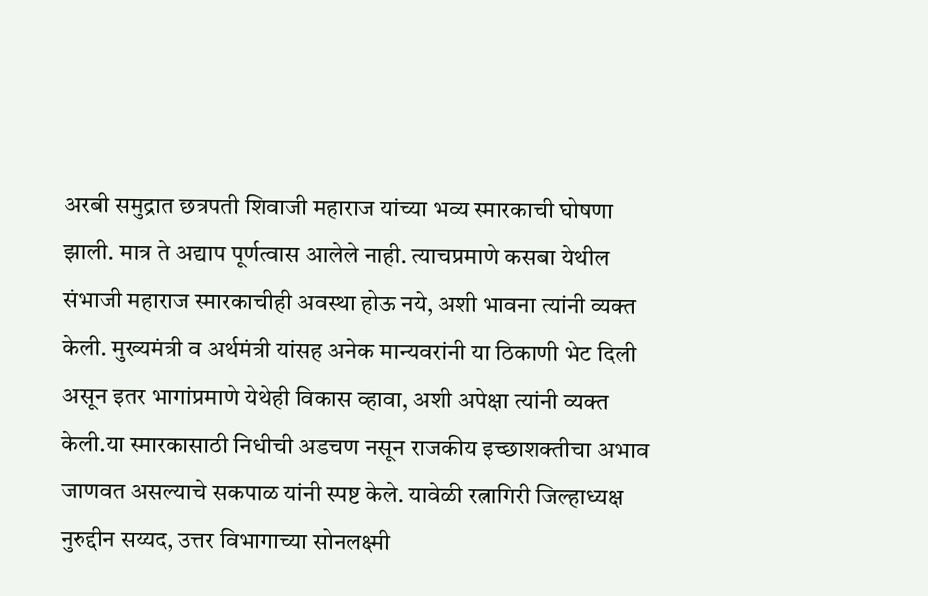अरबी समुद्रात छत्रपती शिवाजी महाराज यांच्या भव्य स्मारकाची घोषणा झाली. मात्र ते अद्याप पूर्णत्वास आलेले नाही. त्याचप्रमाणे कसबा येथील संभाजी महाराज स्मारकाचीही अवस्था होऊ नये, अशी भावना त्यांनी व्यक्त केली. मुख्यमंत्री व अर्थमंत्री यांसह अनेक मान्यवरांनी या ठिकाणी भेट दिली असून इतर भागांप्रमाणे येथेही विकास व्हावा, अशी अपेक्षा त्यांनी व्यक्त केली.या स्मारकासाठी निधीची अडचण नसून राजकीय इच्छाशक्तीचा अभाव जाणवत असल्याचे सकपाळ यांनी स्पष्ट केले. यावेळी रत्नागिरी जिल्हाध्यक्ष नुरुद्दीन सय्यद, उत्तर विभागाच्या सोनलक्ष्मी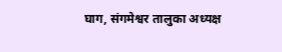घाग, संगमेश्वर तालुका अध्यक्ष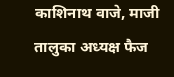काशिनाथ वाजे, माजी तालुका अध्यक्ष फैज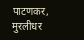पाटणकर, मुरलीधर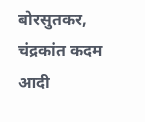बोरसुतकर, चंद्रकांत कदम आदी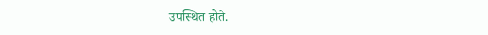उपस्थित होते.